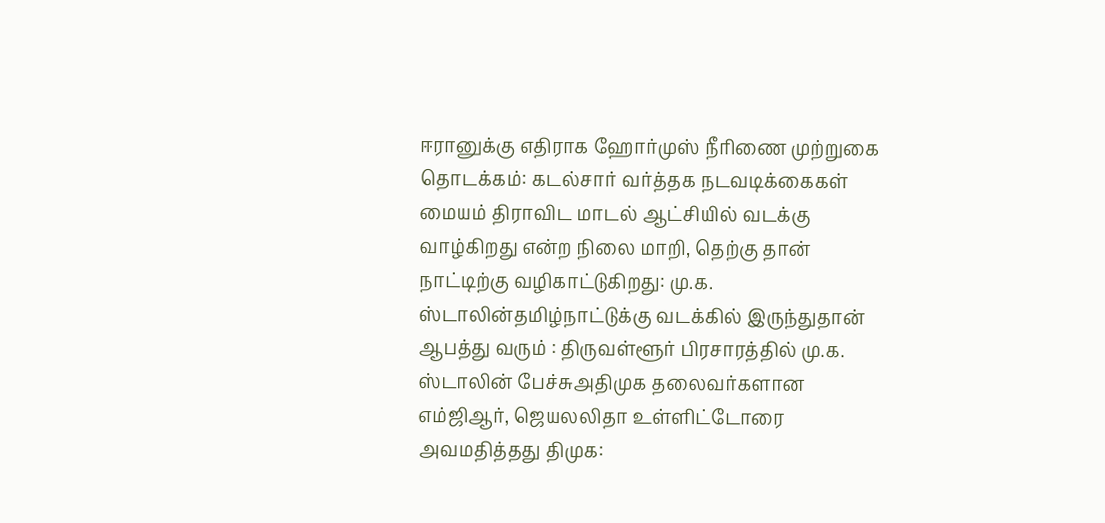ஈரானுக்கு எதிராக ஹோர்முஸ் நீரிணை முற்றுகை தொடக்கம்: கடல்சார் வர்த்தக நடவடிக்கைகள் மையம் திராவிட மாடல் ஆட்சியில் வடக்கு வாழ்கிறது என்ற நிலை மாறி, தெற்கு தான் நாட்டிற்கு வழிகாட்டுகிறது: மு.க. ஸ்டாலின்தமிழ்நாட்டுக்கு வடக்கில் இருந்துதான் ஆபத்து வரும் : திருவள்ளூர் பிரசாரத்தில் மு.க. ஸ்டாலின் பேச்சுஅதிமுக தலைவர்களான எம்ஜிஆர், ஜெயலலிதா உள்ளிட்டோரை அவமதித்தது திமுக: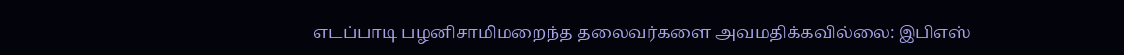எடப்பாடி பழனிசாமிமறைந்த தலைவர்களை அவமதிக்கவில்லை: இபிஎஸ்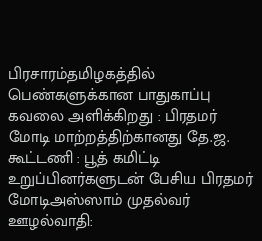பிரசாரம்தமிழகத்தில் பெண்களுக்கான பாதுகாப்பு கவலை அளிக்கிறது : பிரதமர் மோடி மாற்றத்திற்கானது தே.ஜ. கூட்டணி : பூத் கமிட்டி உறுப்பினர்களுடன் பேசிய பிரதமர் மோடிஅஸ்ஸாம் முதல்வர் ஊழல்வாதி: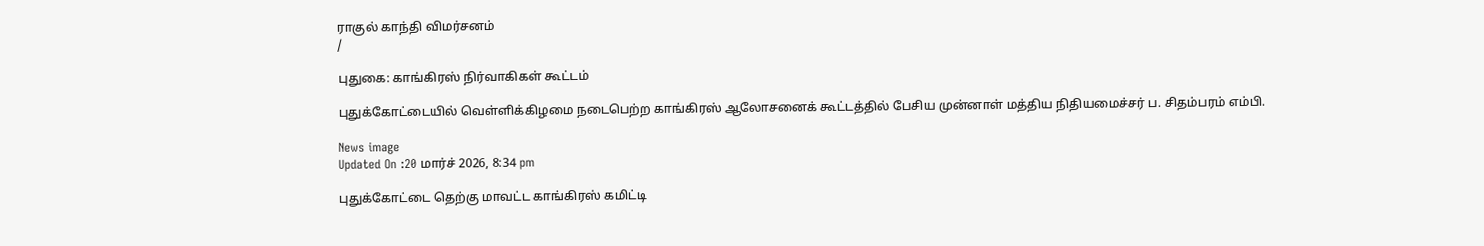ராகுல் காந்தி விமர்சனம்
/

புதுகை: காங்கிரஸ் நிர்வாகிகள் கூட்டம்

புதுக்கோட்டையில் வெள்ளிக்கிழமை நடைபெற்ற காங்கிரஸ் ஆலோசனைக் கூட்டத்தில் பேசிய முன்னாள் மத்திய நிதியமைச்சர் ப. சிதம்பரம் எம்பி.

News image
Updated On :20 மார்ச் 2026, 8:34 pm

புதுக்கோட்டை தெற்கு மாவட்ட காங்கிரஸ் கமிட்டி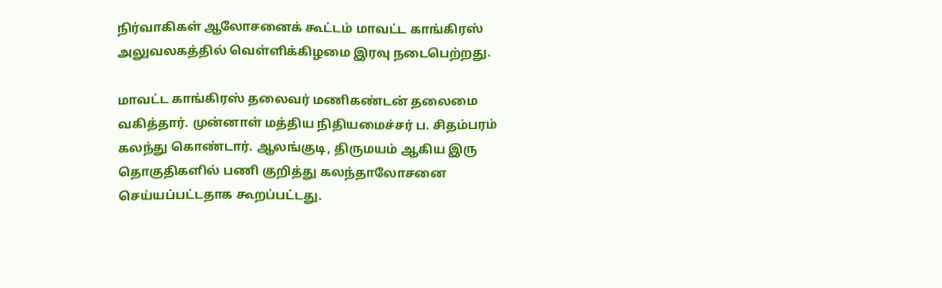நிர்வாகிகள் ஆலோசனைக் கூட்டம் மாவட்ட காங்கிரஸ் அலுவலகத்தில் வெள்ளிக்கிழமை இரவு நடைபெற்றது.

மாவட்ட காங்கிரஸ் தலைவர் மணிகண்டன் தலைமை வகித்தார். முன்னாள் மத்திய நிதியமைச்சர் ப. சிதம்பரம் கலந்து கொண்டார். ஆலங்குடி, திருமயம் ஆகிய இரு தொகுதிகளில் பணி குறித்து கலந்தாலோசனை செய்யப்பட்டதாக கூறப்பட்டது.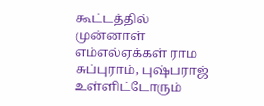கூட்டத்தில் முன்னாள் எம்எல்ஏக்கள் ராம சுப்புராம், புஷ்பராஜ் உள்ளிட்டோரும்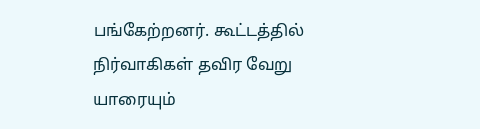பங்கேற்றனர். கூட்டத்தில் நிர்வாகிகள் தவிர வேறு யாரையும்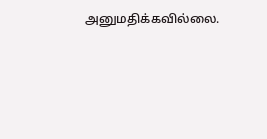அனுமதிக்கவில்லை.